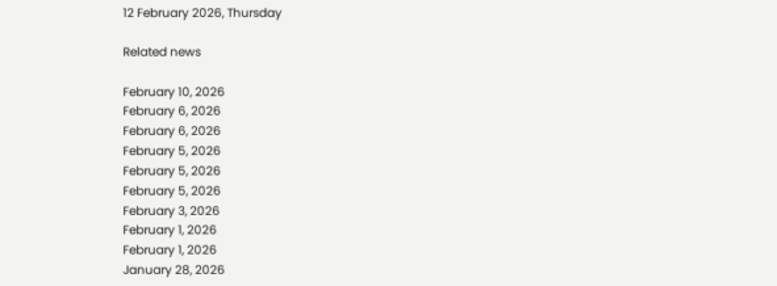12 February 2026, Thursday

Related news

February 10, 2026
February 6, 2026
February 6, 2026
February 5, 2026
February 5, 2026
February 5, 2026
February 3, 2026
February 1, 2026
February 1, 2026
January 28, 2026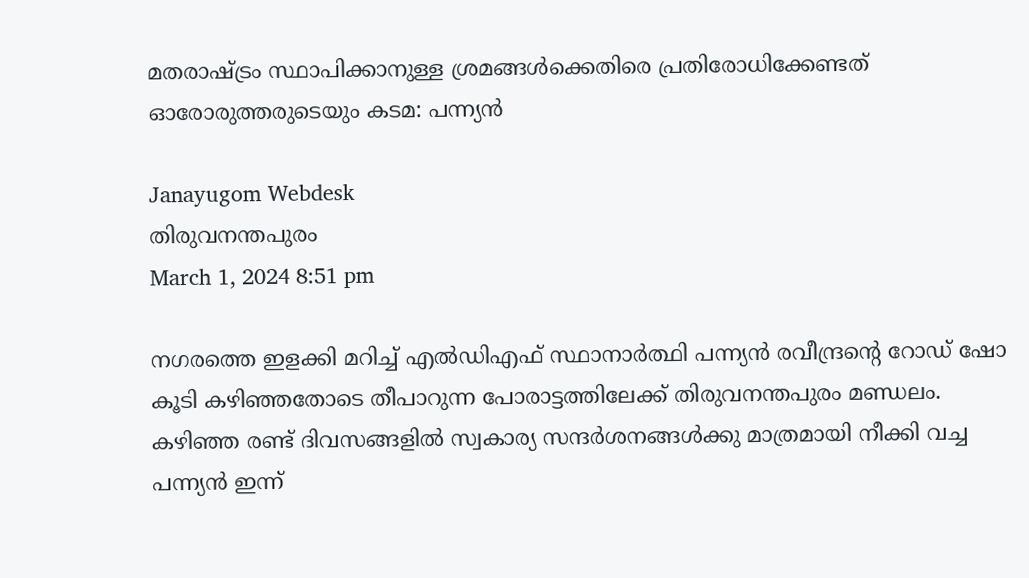മതരാഷ്ട്രം സ്ഥാപിക്കാനുള്ള ശ്രമങ്ങള്‍ക്കെതിരെ പ്രതിരോധിക്കേണ്ടത് ഓരോരുത്തരുടെയും കടമ: പന്ന്യന്‍

Janayugom Webdesk
തിരുവനന്തപുരം
March 1, 2024 8:51 pm

നഗരത്തെ ഇളക്കി മറിച്ച് എല്‍ഡിഎഫ് സ്ഥാനാര്‍‍ത്ഥി പന്ന്യന്‍ രവീന്ദ്രന്റെ റോഡ് ഷോ കൂടി കഴിഞ്ഞതോടെ തീപാറുന്ന പോരാട്ടത്തിലേക്ക് തിരുവനന്തപുരം മണ്ഡലം. കഴിഞ്ഞ രണ്ട് ദിവസങ്ങളില്‍ സ്വകാര്യ സന്ദര്‍ശനങ്ങള്‍ക്കു മാത്രമായി നീക്കി വച്ച പന്ന്യന്‍ ഇന്ന്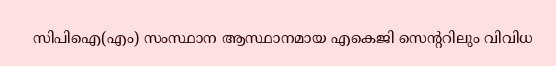സിപിഐ(എം) സംസ്ഥാന ആസ്ഥാനമായ എകെജി സെന്ററിലും വിവിധ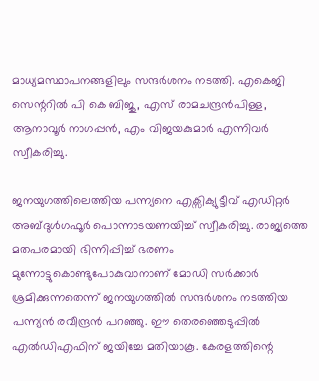മാധ്യമസ്ഥാപനങ്ങളിലും സന്ദര്‍ശനം നടത്തി. എകെജി സെന്ററിൽ പി കെ ബിജു, എസ് രാമചന്ദ്രൻപിള്ള, ആനാവൂർ നാഗപ്പൻ, എം വിജയകുമാർ എന്നിവര്‍ സ്വീകരിച്ചു.

ജനയുഗത്തിലെത്തിയ പന്ന്യനെ എക്സിക്യുട്ടീവ് എഡിറ്റര്‍ അബ്ദുള്‍ഗഫൂര്‍ പൊന്നാടയണയിച്ച് സ്വീകരിച്ചു. രാജ്യത്തെ മതപരമായി ഭിന്നിപ്പിച്ച് ഭരണം മുന്നോട്ടുകൊണ്ടുപോകുവാനാണ് മോഡി സര്‍ക്കാര്‍ ശ്രമിക്കുന്നതെന്ന് ജനയുഗത്തില്‍ സന്ദര്‍ശനം നടത്തിയ പന്ന്യന്‍ രവീന്ദ്രന്‍ പറഞ്ഞു. ഈ തെരഞ്ഞെടുപ്പില്‍ എല്‍ഡിഎഫിന് ജയിച്ചേ മതിയാകൂ. കേരളത്തിന്റെ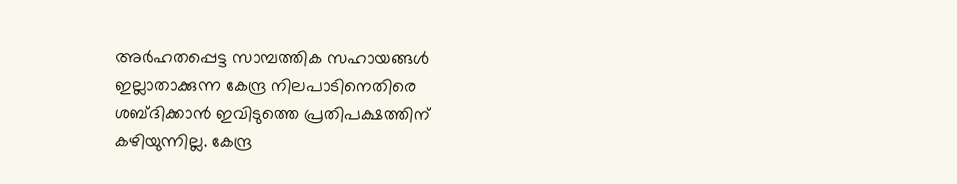അര്‍ഹതപ്പെട്ട സാമ്പത്തിക സഹായങ്ങള്‍ ഇല്ലാതാക്കുന്ന കേന്ദ്ര നിലപാടിനെതിരെ ശബ്ദിക്കാന്‍ ഇവിടുത്തെ പ്രതിപക്ഷത്തിന് കഴിയുന്നില്ല. കേന്ദ്ര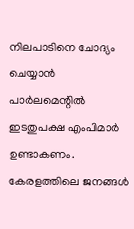നിലപാടിനെ ചോദ്യം ചെയ്യാന്‍ പാര്‍ലമെന്റില്‍ ഇടതുപക്ഷ എംപിമാര്‍ ഉണ്ടാകണം. കേരളത്തിലെ ജനങ്ങള്‍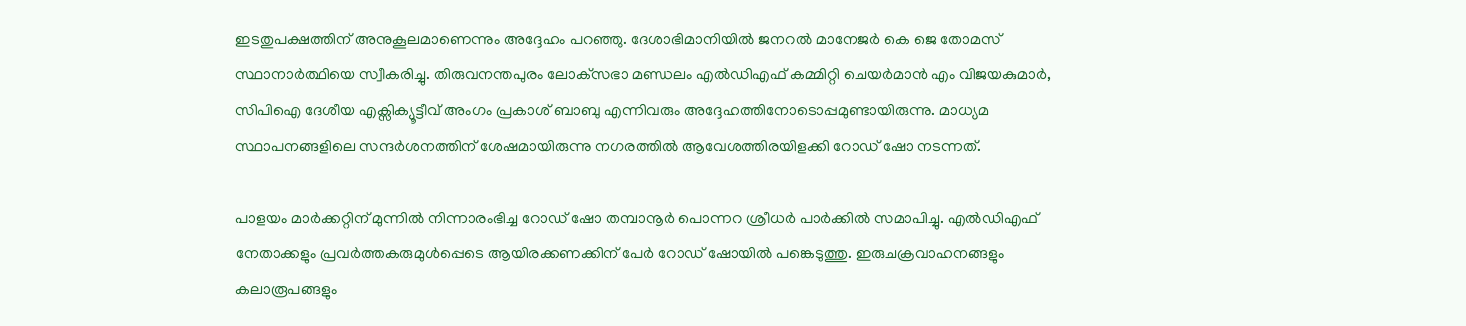ഇടതുപക്ഷത്തിന് അനുകൂലമാണെന്നും അദ്ദേഹം പറഞ്ഞു. ദേശാഭിമാനിയില്‍ ജനറൽ മാനേജർ കെ ജെ തോമസ് സ്ഥാനാര്‍ത്ഥിയെ സ്വീകരിച്ചു. തിരുവനന്തപുരം ലോക്‌സഭാ മണ്ഡലം എല്‍ഡിഎഫ് കമ്മിറ്റി ചെയര്‍മാന്‍ എം വിജയകുമാര്‍, സിപിഐ ദേശീയ എക്സിക്യൂട്ടീവ് അംഗം പ്രകാശ് ബാബു എന്നിവരും അദ്ദേഹത്തിനോടൊപ്പമുണ്ടായിരുന്നു. മാധ്യമ സ്ഥാപനങ്ങളിലെ സന്ദര്‍ശനത്തിന് ശേഷമായിരുന്നു നഗരത്തില്‍ ആവേശത്തിരയിളക്കി റോഡ് ഷോ നടന്നത്.

പാളയം മാര്‍ക്കറ്റിന് മുന്നില്‍ നിന്നാരംഭിച്ച റോഡ് ഷോ തമ്പാനൂര്‍ പൊന്നറ ശ്രീധര്‍ പാര്‍ക്കില്‍ സമാപിച്ചു. എല്‍ഡിഎഫ് നേതാക്കളും പ്രവര്‍ത്തകരുമുള്‍പ്പെടെ ആയിരക്കണക്കിന് പേര്‍ റോഡ് ഷോയില്‍ പങ്കെടുത്തു. ഇരുചക്രവാഹനങ്ങളും കലാരൂപങ്ങളും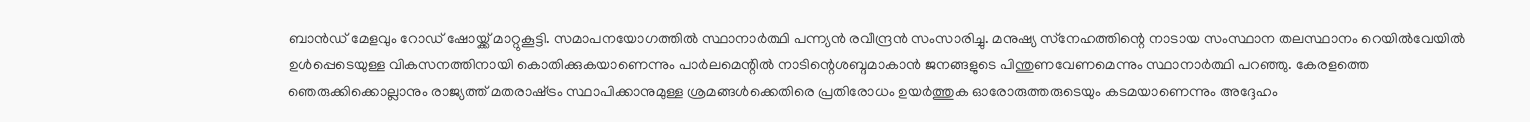ബാന്‍ഡ് മേളവും റോഡ് ഷോയ്ക്ക് മാറ്റുകൂട്ടി. സമാപനയോഗത്തില്‍ സ്ഥാനാര്‍ത്ഥി പന്ന്യന്‍ രവീന്ദ്രന്‍ സംസാരിച്ചു. മനുഷ്യ സ്‌നേഹത്തിന്റെ നാടായ സംസ്ഥാന തലസ്ഥാനം റെയിൽവേയിൽ ഉൾപ്പെടെയുള്ള വികസനത്തിനായി കൊതിക്കുകയാണെന്നും പാർലമെന്റിൽ നാടിന്റെശബ്ദമാകാൻ ജനങ്ങളുടെ പിന്തുണവേണമെന്നും സ്ഥാനാര്‍ത്ഥി പറഞ്ഞു. കേരളത്തെ ഞെരുക്കിക്കൊല്ലാനും രാജ്യത്ത്‌ മതരാഷ്‌ട്രം സ്ഥാപിക്കാനുമുള്ള ശ്രമങ്ങൾക്കെതിരെ പ്രതിരോധം ഉയർത്തുക ഓരോരുത്തരുടെയും കടമയാണെന്നും അദ്ദേഹം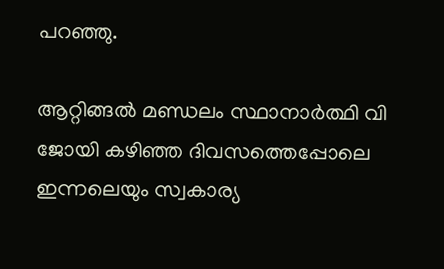പറഞ്ഞു.

ആറ്റിങ്ങല്‍ മണ്ഡലം സ്ഥാനാര്‍ത്ഥി വി ജോയി കഴിഞ്ഞ ദിവസത്തെപ്പോലെ ഇന്നലെയും സ്വകാര്യ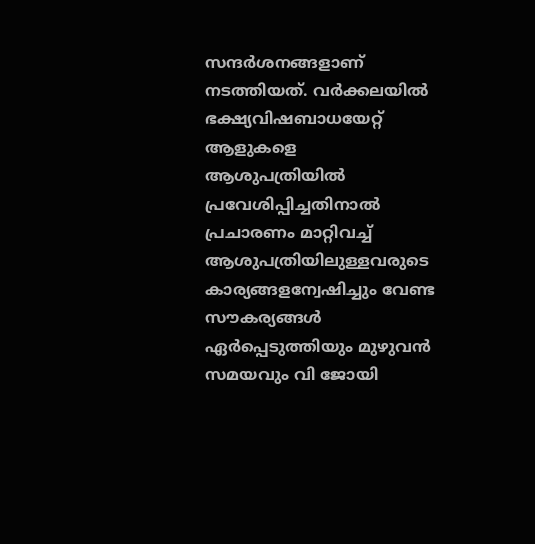സന്ദര്‍ശനങ്ങളാണ് നടത്തിയത്. വര്‍ക്കലയില്‍ ഭക്ഷ്യവിഷബാധയേറ്റ് ആളുകളെ ആശുപത്രിയില്‍ പ്രവേശിപ്പിച്ചതിനാല്‍ പ്രചാരണം മാറ്റിവച്ച് ആശുപത്രിയിലുള്ളവരുടെ കാര്യങ്ങളന്വേഷിച്ചും വേണ്ട സൗകര്യങ്ങള്‍ ഏര്‍പ്പെടുത്തിയും മുഴുവന്‍ സമയവും വി ജോയി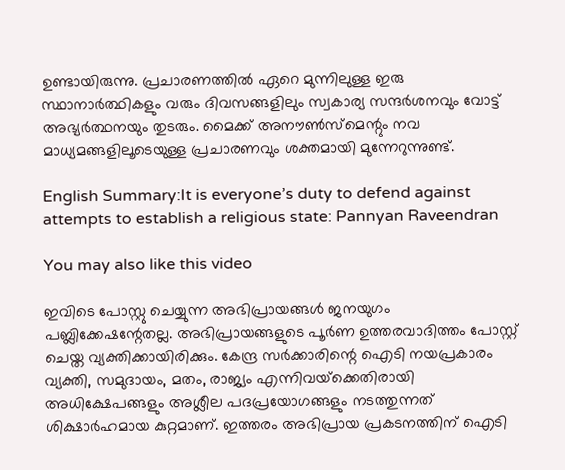ഉണ്ടായിരുന്നു. പ്രചാരണത്തില്‍ ഏറെ മുന്നിലുള്ള ഇരു സ്ഥാനാര്‍ത്ഥികളും വരും ദിവസങ്ങളിലും സ്വകാര്യ സന്ദര്‍ശനവും വോട്ട് അഭ്യര്‍ത്ഥനയും തുടരും. മൈക്ക് അനൗണ്‍സ്മെന്റും നവ മാധ്യമങ്ങളിലൂടെയുള്ള പ്രചാരണവും ശക്തമായി മുന്നേറുന്നുണ്ട്.

English Summary:It is everyone’s duty to defend against attempts to establish a religious state: Pannyan Raveendran

You may also like this video

ഇവിടെ പോസ്റ്റു ചെയ്യുന്ന അഭിപ്രായങ്ങള്‍ ജനയുഗം പബ്ലിക്കേഷന്റേതല്ല. അഭിപ്രായങ്ങളുടെ പൂര്‍ണ ഉത്തരവാദിത്തം പോസ്റ്റ് ചെയ്ത വ്യക്തിക്കായിരിക്കും. കേന്ദ്ര സര്‍ക്കാരിന്റെ ഐടി നയപ്രകാരം വ്യക്തി, സമുദായം, മതം, രാജ്യം എന്നിവയ്‌ക്കെതിരായി അധിക്ഷേപങ്ങളും അശ്ലീല പദപ്രയോഗങ്ങളും നടത്തുന്നത് ശിക്ഷാര്‍ഹമായ കുറ്റമാണ്. ഇത്തരം അഭിപ്രായ പ്രകടനത്തിന് ഐടി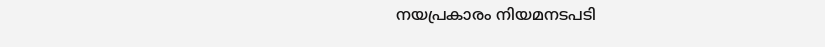നയപ്രകാരം നിയമനടപടി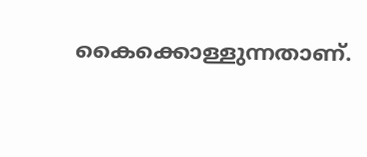കൈക്കൊള്ളുന്നതാണ്.